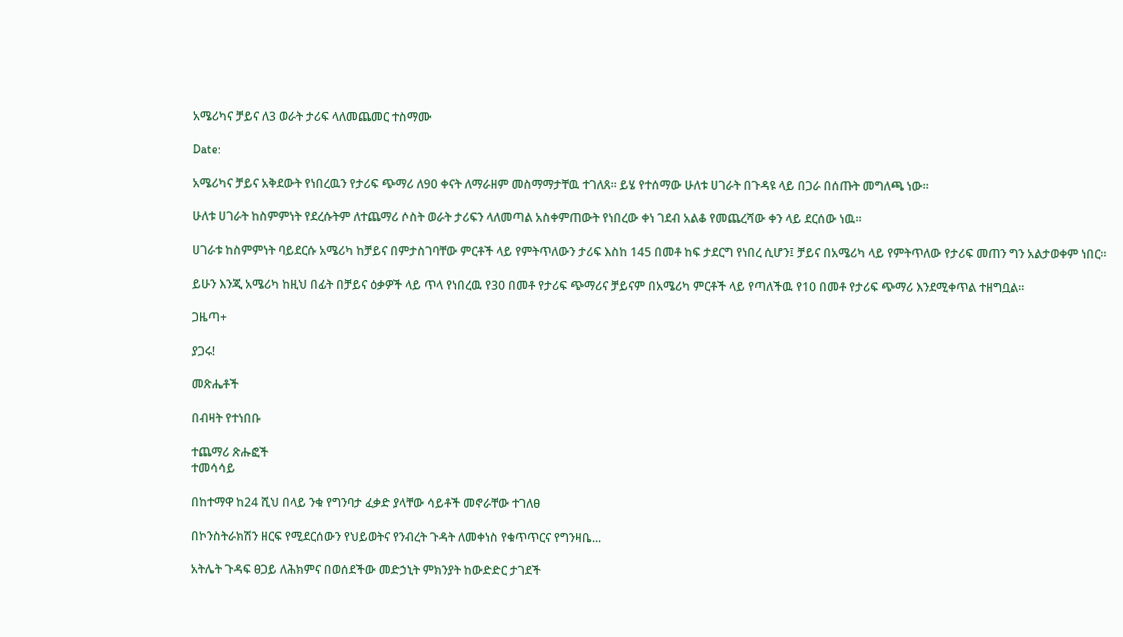አሜሪካና ቻይና ለ3 ወራት ታሪፍ ላለመጨመር ተስማሙ

Date:

አሜሪካና ቻይና አቅደውት የነበረዉን የታሪፍ ጭማሪ ለ90 ቀናት ለማራዘም መስማማታቸዉ ተገለጸ፡፡ ይሄ የተሰማው ሁለቱ ሀገራት በጉዳዩ ላይ በጋራ በሰጡት መግለጫ ነው።

ሁለቱ ሀገራት ከስምምነት የደረሱትም ለተጨማሪ ሶስት ወራት ታሪፍን ላለመጣል አስቀምጠውት የነበረው ቀነ ገደብ አልቆ የመጨረሻው ቀን ላይ ደርሰው ነዉ።

ሀገራቱ ከስምምነት ባይደርሱ አሜሪካ ከቻይና በምታስገባቸው ምርቶች ላይ የምትጥለውን ታሪፍ እስከ 145 በመቶ ከፍ ታደርግ የነበረ ሲሆን፤ ቻይና በአሜሪካ ላይ የምትጥለው የታሪፍ መጠን ግን አልታወቀም ነበር።

ይሁን እንጂ አሜሪካ ከዚህ በፊት በቻይና ዕቃዎች ላይ ጥላ የነበረዉ የ30 በመቶ የታሪፍ ጭማሪና ቻይናም በአሜሪካ ምርቶች ላይ የጣለችዉ የ10 በመቶ የታሪፍ ጭማሪ እንደሚቀጥል ተዘግቧል።

ጋዜጣ+

ያጋሩ!

መጽሔቶች

በብዛት የተነበቡ

ተጨማሪ ጽሑፎች
ተመሳሳይ

በከተማዋ ከ24 ሺህ በላይ ንቁ የግንባታ ፈቃድ ያላቸው ሳይቶች መኖራቸው ተገለፀ

በኮንስትራክሽን ዘርፍ የሚደርሰውን የህይወትና የንብረት ጉዳት ለመቀነስ የቁጥጥርና የግንዛቤ...

አትሌት ጉዳፍ ፀጋይ ለሕክምና በወሰደችው መድኃኒት ምክንያት ከውድድር ታገደች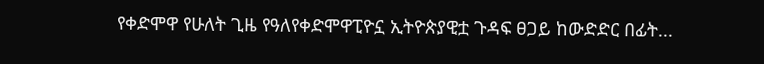የቀድሞዋ የሁለት ጊዜ የዓለየቀድሞዋፒዮኗ ኢትዮጵያዊቷ ጉዳፍ ፀጋይ ከውድድር በፊት...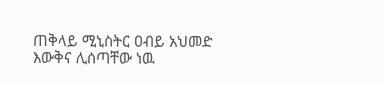ጠቅላይ ሚኒስትር ዐብይ አህመድ እውቅና ሊሰጣቸው ነዉ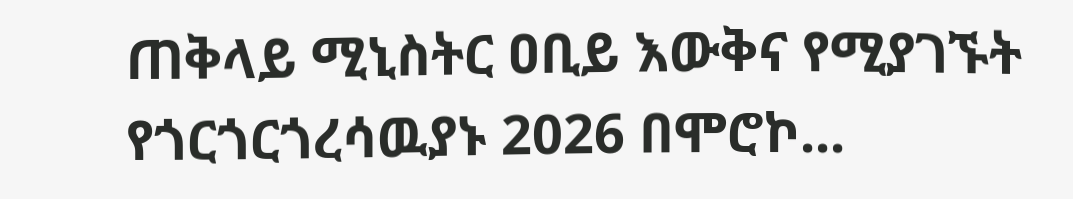ጠቅላይ ሚኒስትር ዐቢይ እውቅና የሚያገኙት የጎርጎርጎረሳዉያኑ 2026 በሞሮኮ...